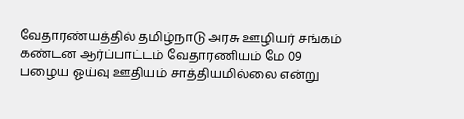வேதாரண்யத்தில் தமிழ்நாடு அரசு ஊழியர் சங்கம் கண்டன ஆர்ப்பாட்டம் வேதாரணியம் மே 09
பழைய ஓய்வு ஊதியம் சாத்தியமில்லை என்று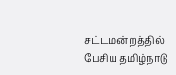சட்டமன்றத்தில் பேசிய தமிழ்நாடு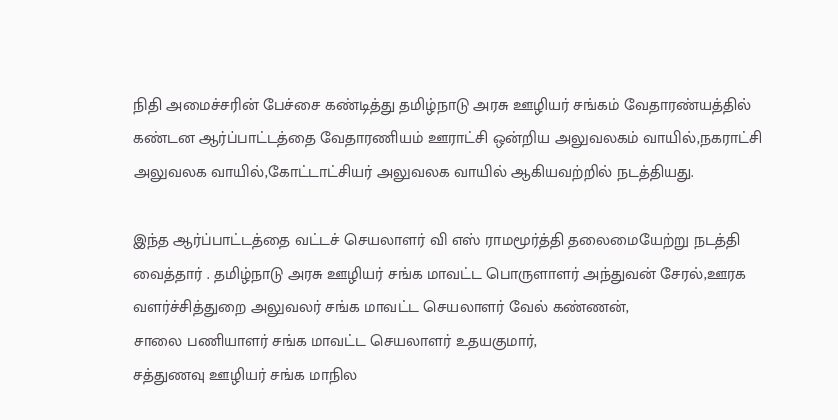நிதி அமைச்சரின் பேச்சை கண்டித்து தமிழ்நாடு அரசு ஊழியர் சங்கம் வேதாரண்யத்தில் கண்டன ஆர்ப்பாட்டத்தை வேதாரணியம் ஊராட்சி ஒன்றிய அலுவலகம் வாயில்,நகராட்சி அலுவலக வாயில்,கோட்டாட்சியர் அலுவலக வாயில் ஆகியவற்றில் நடத்தியது.

இந்த ஆர்ப்பாட்டத்தை வட்டச் செயலாளர் வி எஸ் ராமமூர்த்தி தலைமையேற்று நடத்தி வைத்தார் . தமிழ்நாடு அரசு ஊழியர் சங்க மாவட்ட பொருளாளர் அந்துவன் சேரல்,ஊரக வளர்ச்சித்துறை அலுவலர் சங்க மாவட்ட செயலாளர் வேல் கண்ணன்,
சாலை பணியாளர் சங்க மாவட்ட செயலாளர் உதயகுமார்,
சத்துணவு ஊழியர் சங்க மாநில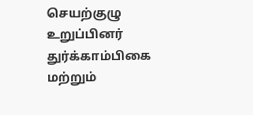செயற்குழு உறுப்பினர் துர்க்காம்பிகை மற்றும்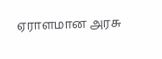ஏராளமான அரசு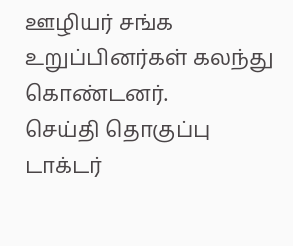ஊழியர் சங்க உறுப்பினர்கள் கலந்து கொண்டனர்.
செய்தி தொகுப்பு டாக்டர்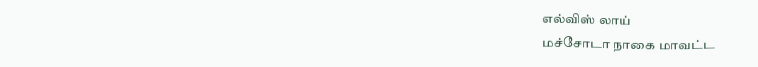எல்விஸ் லாய்
மச்சோடா நாகை மாவட்ட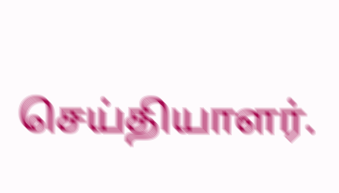செய்தியாளர்.